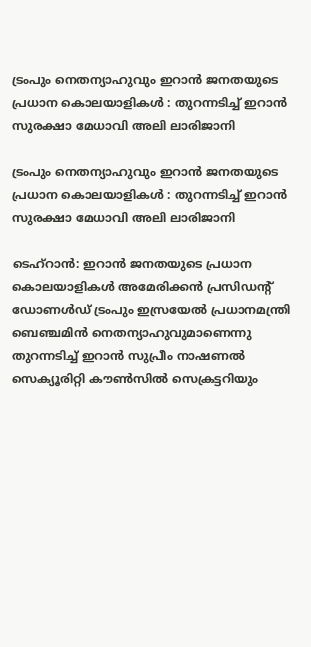ട്രംപും നെതന്യാഹുവും ഇറാന്‍ ജനതയുടെ പ്രധാന കൊലയാളികള്‍ : തുറന്നടിച്ച് ഇറാന്‍ സുരക്ഷാ മേധാവി അലി ലാരിജാനി

ട്രംപും നെതന്യാഹുവും ഇറാന്‍ ജനതയുടെ പ്രധാന കൊലയാളികള്‍ : തുറന്നടിച്ച് ഇറാന്‍ സുരക്ഷാ മേധാവി അലി ലാരിജാനി

ടെഹ്‌റാന്‍: ഇറാന്‍ ജനതയുടെ പ്രധാന കൊലയാളികള്‍ അമേരിക്കന്‍ പ്രസിഡന്റ് ഡോണള്‍ഡ് ട്രംപും ഇസ്രയേല്‍ പ്രധാനമന്ത്രി ബെഞ്ചമിന്‍ നെതന്യാഹുവുമാണെന്നു തുറന്നടിച്ച് ഇറാന്‍ സുപ്രീം നാഷണല്‍ സെക്യൂരിറ്റി കൗണ്‍സില്‍ സെക്രട്ടറിയും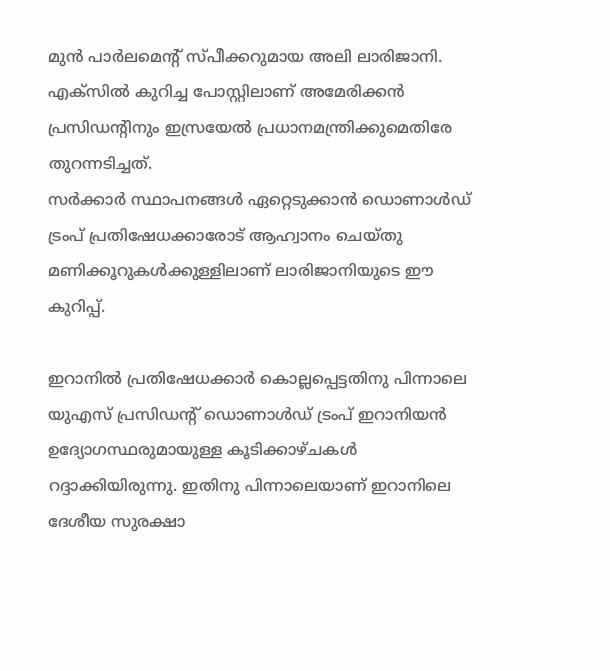മുന്‍ പാര്‍ലമെന്റ് സ്പീക്കറുമായ അലി ലാരിജാനി. എക്‌സില്‍ കുറിച്ച പോസ്റ്റിലാണ് അമേരിക്കന്‍ പ്രസിഡന്റിനും ഇസ്രയേല്‍ പ്രധാനമന്ത്രിക്കുമെതിരേ തുറന്നടിച്ചത്.
സര്‍ക്കാര്‍ സ്ഥാപനങ്ങള്‍ ഏറ്റെടുക്കാന്‍ ഡൊണാള്‍ഡ് ട്രംപ് പ്രതിഷേധക്കാരോട് ആഹ്വാനം ചെയ്തു മണിക്കൂറുകള്‍ക്കുള്ളിലാണ് ലാരിജാനിയുടെ ഈ കുറിപ്പ്.

ഇറാനില്‍ പ്രതിഷേധക്കാര്‍ കൊല്ലപ്പെട്ടതിനു പിന്നാലെ യുഎസ് പ്രസിഡന്റ് ഡൊണാള്‍ഡ് ട്രംപ് ഇറാനിയന്‍ ഉദ്യോഗസ്ഥരുമായുള്ള കൂടിക്കാഴ്ചകള്‍ റദ്ദാക്കിയിരുന്നു. ഇതിനു പിന്നാലെയാണ് ഇറാനിലെ ദേശീയ സുരക്ഷാ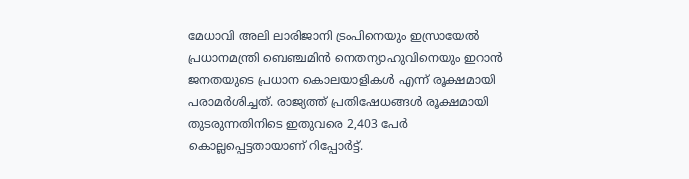മേധാവി അലി ലാരിജാനി ട്രംപിനെയും ഇസ്രായേല്‍ പ്രധാനമന്ത്രി ബെഞ്ചമിന്‍ നെതന്യാഹുവിനെയും ഇറാന്‍ ജനതയുടെ പ്രധാന കൊലയാളികള്‍ എന്ന് രൂക്ഷമായി പരാമര്‍ശിച്ചത്. രാജ്യത്ത് പ്രതിഷേധങ്ങള്‍ രൂക്ഷമായി തുടരുന്നതിനിടെ ഇതുവരെ 2,403 പേര്‍ കൊല്ലപ്പെട്ടതായാണ് റിപ്പോര്‍ട്ട്.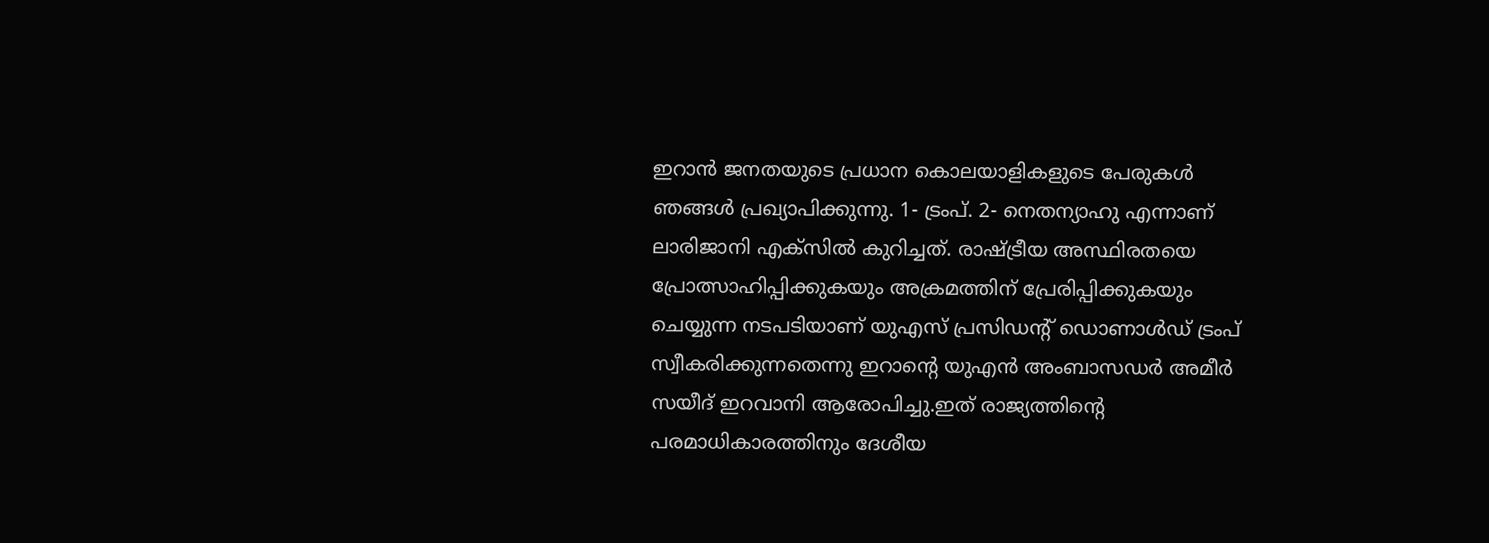ഇറാന്‍ ജനതയുടെ പ്രധാന കൊലയാളികളുടെ പേരുകള്‍ ഞങ്ങള്‍ പ്രഖ്യാപിക്കുന്നു. 1- ട്രംപ്. 2- നെതന്യാഹു എന്നാണ് ലാരിജാനി എക്‌സില്‍ കുറിച്ചത്. രാഷ്ട്രീയ അസ്ഥിരതയെ പ്രോത്സാഹിപ്പിക്കുകയും അക്രമത്തിന് പ്രേരിപ്പിക്കുകയും ചെയ്യുന്ന നടപടിയാണ് യുഎസ് പ്രസിഡന്റ് ഡൊണാള്‍ഡ് ട്രംപ് സ്വീകരിക്കുന്നതെന്നു ഇറാന്റെ യുഎന്‍ അംബാസഡര്‍ അമീര്‍ സയീദ് ഇറവാനി ആരോപിച്ചു.ഇത് രാജ്യത്തിന്റെ പരമാധികാരത്തിനും ദേശീയ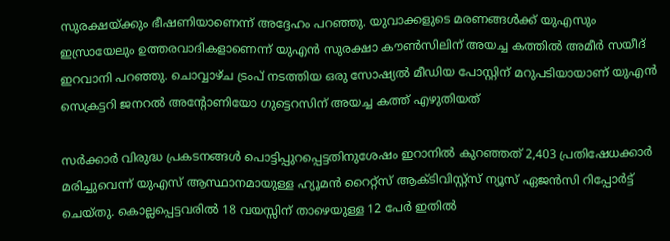സുരക്ഷയ്ക്കും ഭീഷണിയാണെന്ന് അദ്ദേഹം പറഞ്ഞു. യുവാക്കളുടെ മരണങ്ങള്‍ക്ക് യുഎസും ഇസ്രായേലും ഉത്തരവാദികളാണെന്ന് യുഎന്‍ സുരക്ഷാ കൗണ്‍സിലിന് അയച്ച കത്തില്‍ അമീര്‍ സയീദ് ഇറവാനി പറഞ്ഞു. ചൊവ്വാഴ്ച ട്രംപ് നടത്തിയ ഒരു സോഷ്യല്‍ മീഡിയ പോസ്റ്റിന് മറുപടിയായാണ് യുഎന്‍ സെക്രട്ടറി ജനറല്‍ അന്റോണിയോ ഗുട്ടെറസിന് അയച്ച കത്ത് എഴുതിയത്

സര്‍ക്കാര്‍ വിരുദ്ധ പ്രകടനങ്ങള്‍ പൊട്ടിപ്പുറപ്പെട്ടതിനുശേഷം ഇറാനില്‍ കുറഞ്ഞത് 2,403 പ്രതിഷേധക്കാര്‍ മരിച്ചുവെന്ന് യുഎസ് ആസ്ഥാനമായുള്ള ഹ്യൂമന്‍ റൈറ്റ്‌സ് ആക്ടിവിസ്റ്റ്‌സ് ന്യൂസ് ഏജന്‍സി റിപ്പോര്‍ട്ട് ചെയ്തു. കൊല്ലപ്പെട്ടവരില്‍ 18 വയസ്സിന് താഴെയുള്ള 12 പേര്‍ ഇതില്‍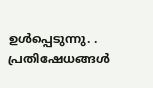ഉള്‍പ്പെടുന്നു. . പ്രതിഷേധങ്ങള്‍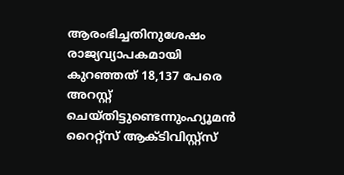ആരംഭിച്ചതിനുശേഷം രാജ്യവ്യാപകമായി കുറഞ്ഞത് 18,137 പേരെ അറസ്റ്റ് ചെയ്തിട്ടുണ്ടെന്നുംഹ്യൂമന്‍ റൈറ്റ്‌സ് ആക്ടിവിസ്റ്റ്‌സ്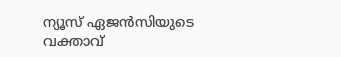ന്യൂസ് ഏജന്‍സിയുടെ വക്താവ്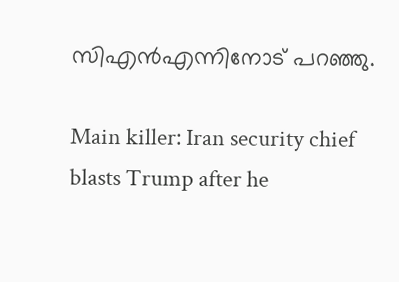സിഎന്‍എന്നിനോട് പറഞ്ഞു.

Main killer: Iran security chief blasts Trump after he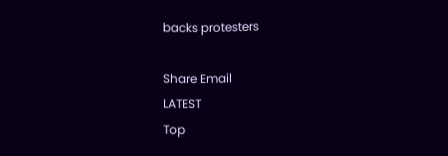backs protesters

Share Email
LATEST
Top